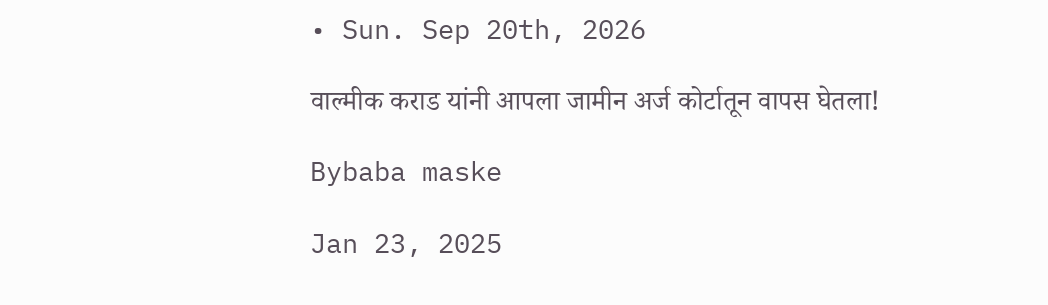• Sun. Sep 20th, 2026

वाल्मीक कराड यांनी आपला जामीन अर्ज कोर्टातून वापस घेतला!

Bybaba maske

Jan 23, 2025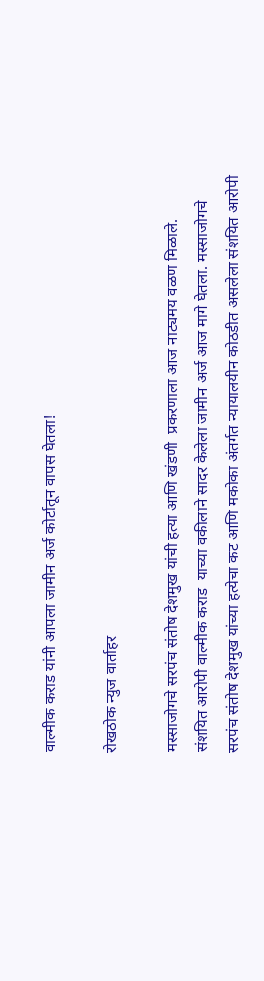वाल्मीक कराड यांनी आपला जामीन अर्ज कोर्टातून वापस घेतला!

रोखठोक न्युज वार्ताहर

मस्साजोगचे सरपंच संतोष देशमुख यांची हत्या आणि खंडणी  प्रकरणाला आज नाट्यमय वळण मिळाले. संशयित आरोपी वाल्मीक कराड  याच्या वकीलाने सादर केलेला जामीन अर्ज आज मागे घेतला. मस्साजोगचे सरपंच संतोष देशमुख यांच्या हत्येचा कट आणि मकोका अंतर्गत न्यायालयीन कोठडीत असलेला संशयित आरोपी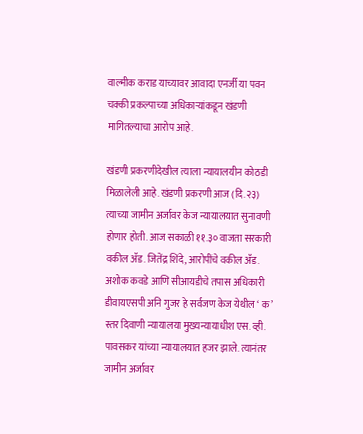वाल्मीक कराड याच्यावर आवादा एनर्जी या पवन चक्की प्रकल्पाच्या अधिकाऱ्यांकडून खंडणी मागितल्याचा आरोप आहे.

खंडणी प्रकरणीदेखील त्याला न्यायालयीन कोठडी मिळालेली आहे. खंडणी प्रकरणी आज (दि.२३) त्याच्या जामीन अर्जावर केज न्यायालयात सुनावणी होणार होती. आज सकाळी ११.३० वाजता सरकारी वकील ॲड. जितेंद्र शिंदे, आरोपींचे वकील ॲड. अशोक कवडे आणि सीआयडीचे तपास अधिकारी डीवायएसपी अनि गुजर हे सर्वजण केज येथील ‘ क’ स्तर दिवाणी न्यायालया मुख्यन्यायाधीश एस. व्ही. पावसकर यांच्या न्यायालयात हजर झाले. त्यानंतर जामीन अर्जावर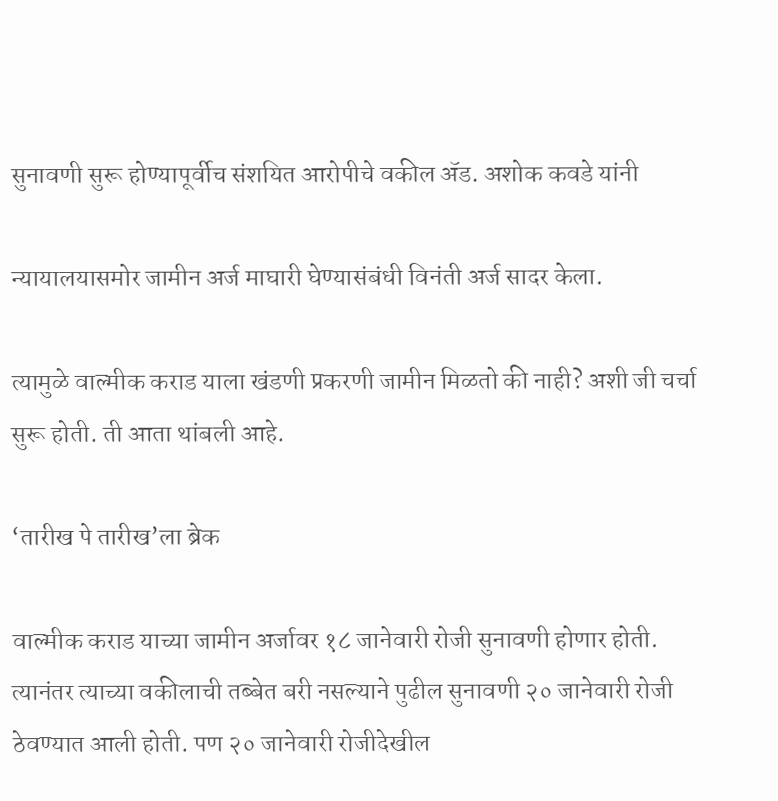सुनावणी सुरू होण्यापूर्वीच संशयित आरोपीचे वकील ॲड. अशोक कवडे यांनी

न्यायालयासमोर जामीन अर्ज माघारी घेण्यासंबंधी विनंती अर्ज सादर केला.

त्यामुळे वाल्मीक कराड याला खंडणी प्रकरणी जामीन मिळतो की नाही? अशी जी चर्चा सुरू होती. ती आता थांबली आहे.

‘तारीख पे तारीख’ला ब्रेक

वाल्मीक कराड याच्या जामीन अर्जावर १८ जानेवारी रोजी सुनावणी होणार होती. त्यानंतर त्याच्या वकीलाची तब्बेत बरी नसल्याने पुढील सुनावणी २० जानेवारी रोजी ठेवण्यात आली होती. पण २० जानेवारी रोजीदेखील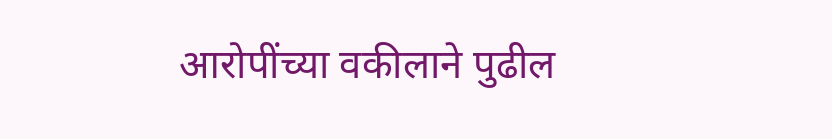आरोपींच्या वकीलाने पुढील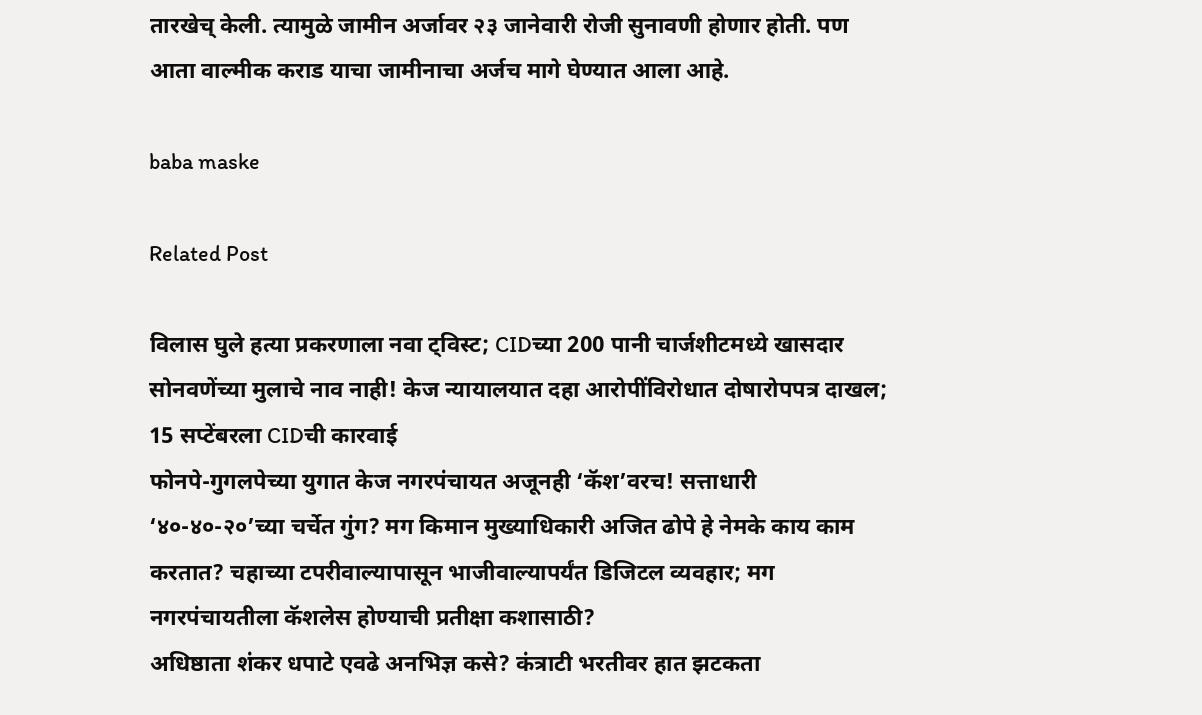तारखेच् केली. त्यामुळे जामीन अर्जावर २३ जानेवारी रोजी सुनावणी होणार होती. पण आता वाल्मीक कराड याचा जामीनाचा अर्जच मागे घेण्यात आला आहे.

baba maske

Related Post

विलास घुले हत्या प्रकरणाला नवा ट्विस्ट; CIDच्या 200 पानी चार्जशीटमध्ये खासदार सोनवणेंच्या मुलाचे नाव नाही! केज न्यायालयात दहा आरोपींविरोधात दोषारोपपत्र दाखल; 15 सप्टेंबरला CIDची कारवाई
फोनपे-गुगलपेच्या युगात केज नगरपंचायत अजूनही ‘कॅश’वरच! सत्ताधारी ‘४०-४०-२०’च्या चर्चेत गुंग? मग किमान मुख्याधिकारी अजित ढोपे हे नेमके काय काम करतात? चहाच्या टपरीवाल्यापासून भाजीवाल्यापर्यंत डिजिटल व्यवहार; मग नगरपंचायतीला कॅशलेस होण्याची प्रतीक्षा कशासाठी?
अधिष्ठाता शंकर धपाटे एवढे अनभिज्ञ कसे? कंत्राटी भरतीवर हात झटकता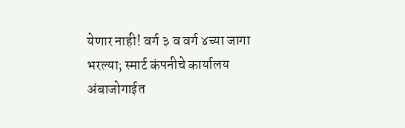येणार नाही! वर्ग ३ व वर्ग ४च्या जागा भरल्या; स्मार्ट कंपनीचे कार्यालय अंबाजोगाईत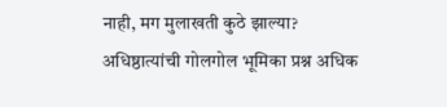नाही, मग मुलाखती कुठे झाल्या? अधिष्ठात्यांची गोलगोल भूमिका प्रश्न अधिक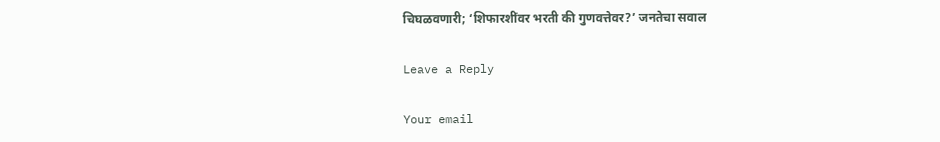चिघळवणारी; ‘शिफारशींवर भरती की गुणवत्तेवर?’ जनतेचा सवाल

Leave a Reply

Your email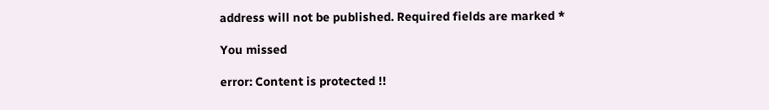address will not be published. Required fields are marked *

You missed

error: Content is protected !!